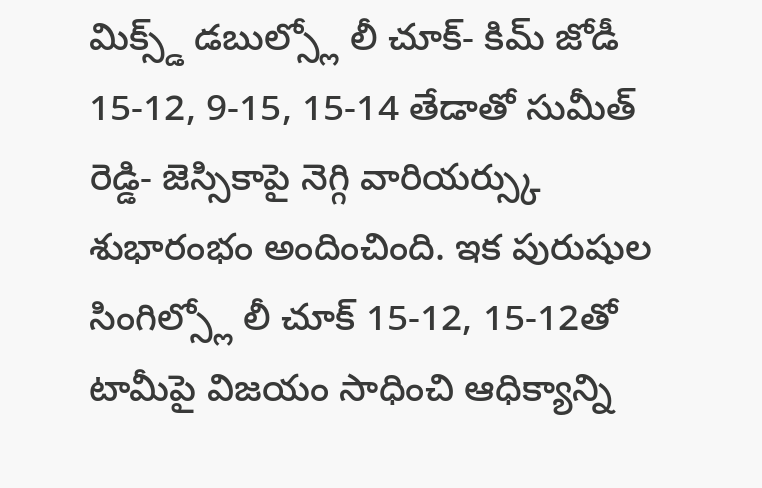మిక్స్డ్ డబుల్స్లో లీ చూక్- కిమ్ జోడీ 15-12, 9-15, 15-14 తేడాతో సుమీత్ రెడ్డి- జెస్సికాపై నెగ్గి వారియర్స్కు శుభారంభం అందించింది. ఇక పురుషుల సింగిల్స్లో లీ చూక్ 15-12, 15-12తో టామీపై విజయం సాధించి ఆధిక్యాన్ని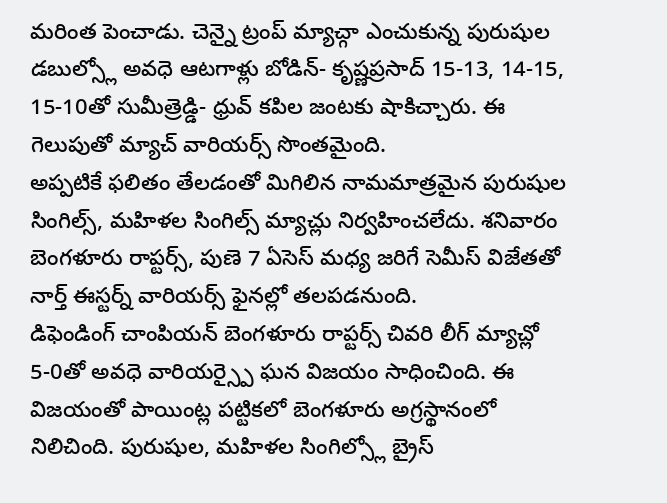మరింత పెంచాడు. చెన్నై ట్రంప్ మ్యాచ్గా ఎంచుకున్న పురుషుల డబుల్స్లో అవధె ఆటగాళ్లు బోడిన్- కృష్ణప్రసాద్ 15-13, 14-15, 15-10తో సుమీత్రెడ్డి- ధ్రువ్ కపిల జంటకు షాకిచ్చారు. ఈ గెలుపుతో మ్యాచ్ వారియర్స్ సొంతమైంది.
అప్పటికే ఫలితం తేలడంతో మిగిలిన నామమాత్రమైన పురుషుల సింగిల్స్, మహిళల సింగిల్స్ మ్యాచ్లు నిర్వహించలేదు. శనివారం బెంగళూరు రాప్టర్స్, పుణె 7 ఏసెస్ మధ్య జరిగే సెమీస్ విజేతతో నార్త్ ఈస్టర్న్ వారియర్స్ ఫైనల్లో తలపడనుంది.
డిఫెండింగ్ చాంపియన్ బెంగళూరు రాప్టర్స్ చివరి లీగ్ మ్యాచ్లో 5-0తో అవధె వారియర్స్పై ఘన విజయం సాధించింది. ఈ విజయంతో పాయింట్ల పట్టికలో బెంగళూరు అగ్రస్థానంలో నిలిచింది. పురుషుల, మహిళల సింగిల్స్లో బ్రైస్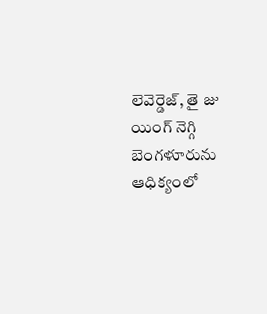లెవెర్డెజ్, తై జు యింగ్ నెగ్గి బెంగళూరును ఆధిక్యంలో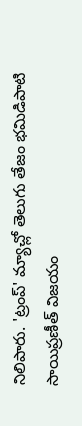నిలిపారు. 'ట్రంప్' మ్యాచ్లో తెలుగు తేజం భమిడిపాటి సాయిప్రణీత్ విజయం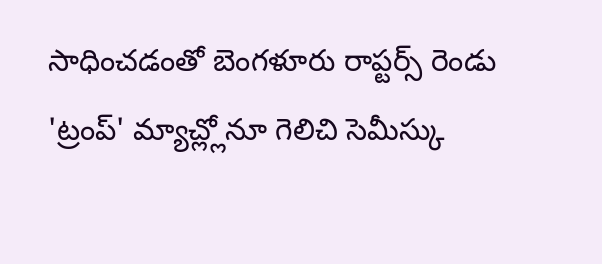సాధించడంతో బెంగళూరు రాప్టర్స్ రెండు 'ట్రంప్' మ్యాచ్ల్లోనూ గెలిచి సెమీస్కు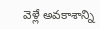వెళ్లే అవకాశాన్ని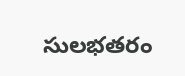సులభతరం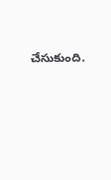చేసుకుంది.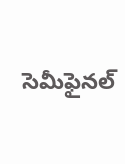సెమీఫైనల్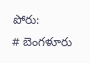పోరు:
# బెంగళూరు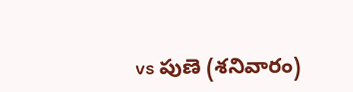vs పుణె (శనివారం)